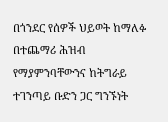በጎንደር የሰዎች ህይወት ከማለፉ በተጨማሪ ሕዝብ የማያምንባቸውንና ከትግራይ ተገንጣይ ቡድን ጋር ግንኙነት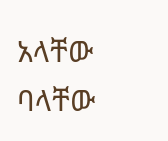አላቸው ባላቸው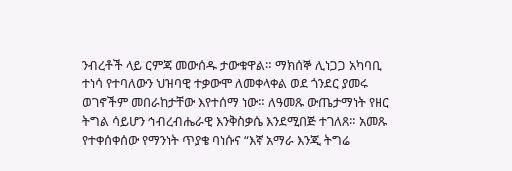ንብረቶች ላይ ርምጃ መውሰዱ ታውቁዋል። ማክሰኞ ሊነጋጋ አካባቢ ተነሳ የተባለውን ህዝባዊ ተቃውሞ ለመቀላቀል ወደ ጎንደር ያመሩ ወገኖችም መበራከታቸው እየተሰማ ነው። ለዓመጹ ውጤታማነት የዘር ትግል ሳይሆን ኅብረብሔራዊ እንቅስቃሴ እንደሚበጅ ተገለጸ። አመጹ የተቀሰቀሰው የማንነት ጥያቄ ባነሱና “እኛ አማራ እንጂ ትግሬ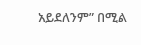አይደለንም” በሚል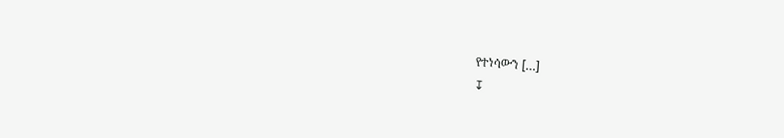የተነሳውን […]
↧